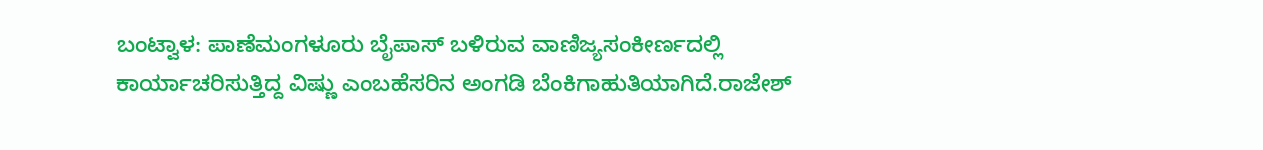ಬಂಟ್ವಾಳ: ಪಾಣೆಮಂಗಳೂರು ಬೈಪಾಸ್ ಬಳಿರುವ ವಾಣಿಜ್ಯಸಂಕೀರ್ಣದಲ್ಲಿ ಕಾರ್ಯಾಚರಿಸುತ್ತಿದ್ದ ವಿಷ್ಣು ಎಂಬಹೆಸರಿನ ಅಂಗಡಿ ಬೆಂಕಿಗಾಹುತಿಯಾಗಿದೆ.ರಾಜೇಶ್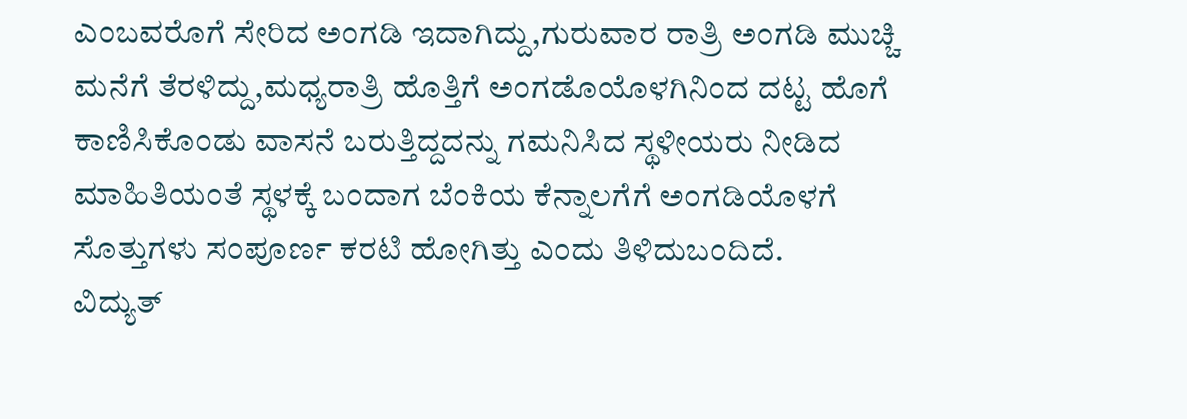ಎಂಬವರೊಗೆ ಸೇರಿದ ಅಂಗಡಿ ಇದಾಗಿದ್ದು,ಗುರುವಾರ ರಾತ್ರಿ ಅಂಗಡಿ ಮುಚ್ಚಿ ಮನೆಗೆ ತೆರಳಿದ್ದು,ಮಧ್ಯರಾತ್ರಿ ಹೊತ್ತಿಗೆ ಅಂಗಡೊಯೊಳಗಿನಿಂದ ದಟ್ಟ ಹೊಗೆ ಕಾಣಿಸಿಕೊಂಡು ವಾಸನೆ ಬರುತ್ತಿದ್ದದನ್ನು ಗಮನಿಸಿದ ಸ್ಥಳೀಯರು ನೀಡಿದ ಮಾಹಿತಿಯಂತೆ ಸ್ಥಳಕ್ಕೆ ಬಂದಾಗ ಬೆಂಕಿಯ ಕೆನ್ನಾಲಗೆಗೆ ಅಂಗಡಿಯೊಳಗೆ ಸೊತ್ತುಗಳು ಸಂಪೂರ್ಣ ಕರಟಿ ಹೋಗಿತ್ತು ಎಂದು ತಿಳಿದುಬಂದಿದೆ.
ವಿದ್ಯುತ್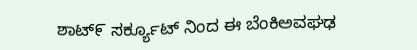ಶಾಟ್೯ ಸರ್ಕ್ಯೂಟ್ ನಿಂದ ಈ ಬೆಂಕಿಅವಘಢ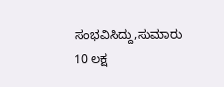ಸಂಭವಿಸಿದ್ದು,ಸುಮಾರು 10 ಲಕ್ಷ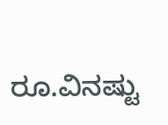ರೂ.ವಿನಷ್ಟು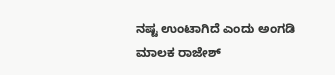ನಷ್ಟ ಉಂಟಾಗಿದೆ ಎಂದು ಅಂಗಡಿ ಮಾಲಕ ರಾಜೇಶ್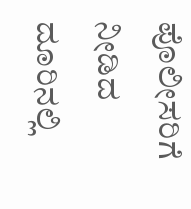ಪೊಲೀಸರಿಗೆ ನೀಡಿದ ದೂರಿನಲ್ಲಿ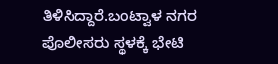ತಿಳಿಸಿದ್ದಾರೆ.ಬಂಟ್ವಾಳ ನಗರ ಪೊಲೀಸರು ಸ್ಥಳಕ್ಕೆ ಭೇಟಿ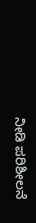ನೀಡಿ ಪರಿಶೀಲನೆ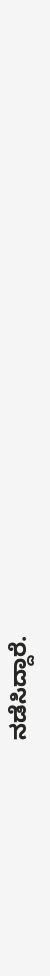ನಡೆಸಿದ್ದಾರೆ.